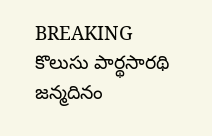BREAKING
కొలుసు పార్థసారథి జన్మదినం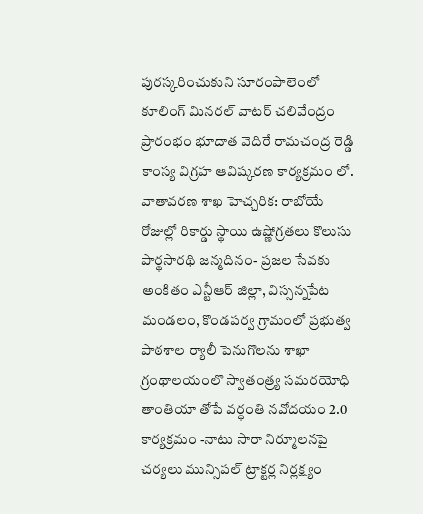పురస్కరించుకుని సూరంపాలెంలో కూలింగ్ మినరల్ వాటర్ చలివేంద్రం ప్రారంభం భూదాత వెదిరే రామచంద్ర రెడ్డి కాంస్య విగ్రహ ఆవిష్కరణ కార్యక్రమం లో. వాతావరణ శాఖ హెచ్చరిక: రాబోయే రోజుల్లో రికార్డు స్థాయి ఉష్ణోగ్రతలు కొలుసు పార్థసారథి జన్మదినం- ప్రజల సేవకు అంకితం ఎన్టీఆర్ జిల్లా, విస్సన్నపేట మండలం, కొండపర్వ గ్రామంలో ప్రభుత్వ పాఠశాల ర్యాలీ పెనుగొలను శాఖా గ్రంథాలయంలొ స్వాతంత్ర్య సమరయోధి తాంతియా తోపే వర్ధంతి నవోదయం 2.0 కార్యక్రమం -నాటు సారా నిర్మూలనపై చర్యలు మున్సిపల్ ట్రాక్టర్ల నిర్లక్ష్యం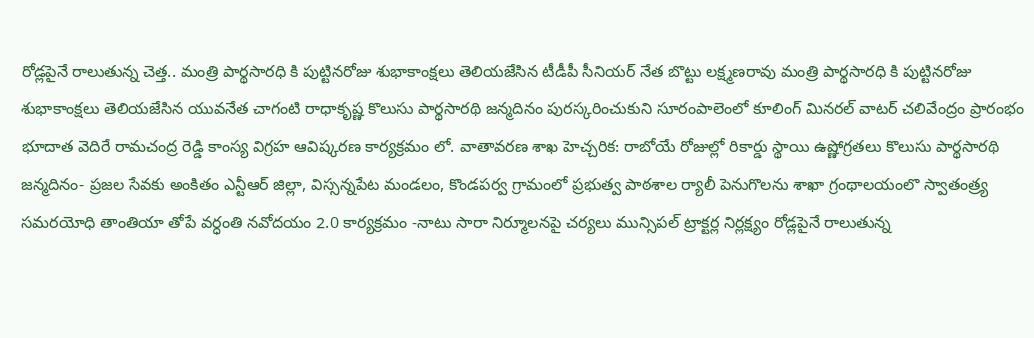రోడ్లపైనే రాలుతున్న చెత్త.. మంత్రి పార్థసారధి కి పుట్టినరోజు శుభాకాంక్షలు తెలియజేసిన టీడీపీ సీనియర్ నేత బొట్టు లక్ష్మణరావు మంత్రి పార్థసారధి కి పుట్టినరోజు శుభాకాంక్షలు తెలియజేసిన యువనేత చాగంటి రాధాకృష్ణ కొలుసు పార్థసారథి జన్మదినం పురస్కరించుకుని సూరంపాలెంలో కూలింగ్ మినరల్ వాటర్ చలివేంద్రం ప్రారంభం భూదాత వెదిరే రామచంద్ర రెడ్డి కాంస్య విగ్రహ ఆవిష్కరణ కార్యక్రమం లో. వాతావరణ శాఖ హెచ్చరిక: రాబోయే రోజుల్లో రికార్డు స్థాయి ఉష్ణోగ్రతలు కొలుసు పార్థసారథి జన్మదినం- ప్రజల సేవకు అంకితం ఎన్టీఆర్ జిల్లా, విస్సన్నపేట మండలం, కొండపర్వ గ్రామంలో ప్రభుత్వ పాఠశాల ర్యాలీ పెనుగొలను శాఖా గ్రంథాలయంలొ స్వాతంత్ర్య సమరయోధి తాంతియా తోపే వర్ధంతి నవోదయం 2.0 కార్యక్రమం -నాటు సారా నిర్మూలనపై చర్యలు మున్సిపల్ ట్రాక్టర్ల నిర్లక్ష్యం రోడ్లపైనే రాలుతున్న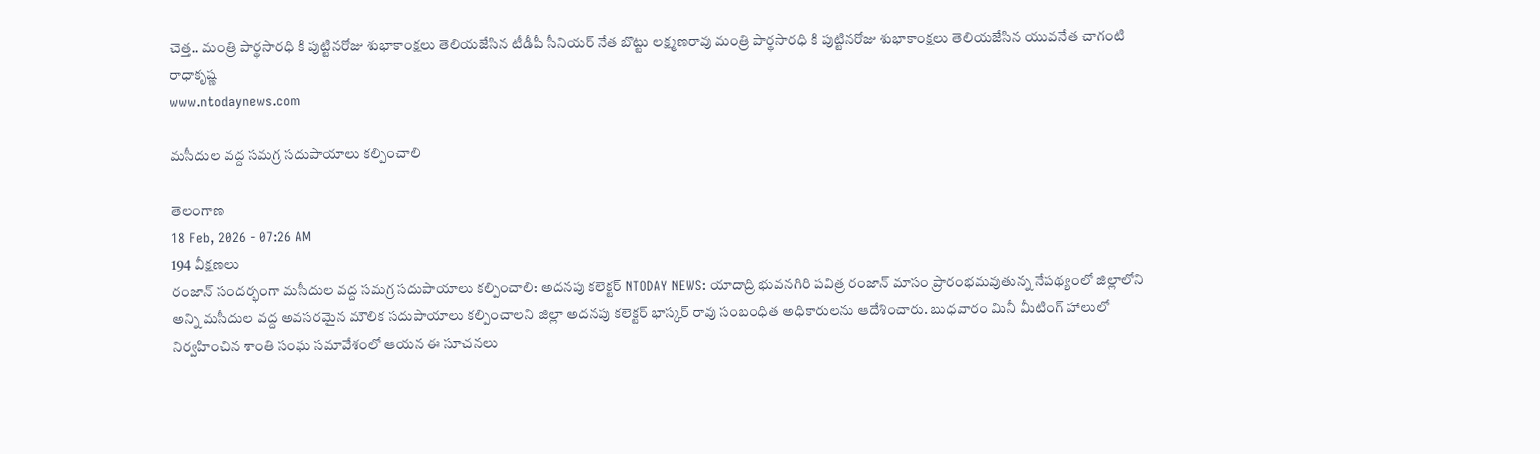చెత్త.. మంత్రి పార్థసారధి కి పుట్టినరోజు శుభాకాంక్షలు తెలియజేసిన టీడీపీ సీనియర్ నేత బొట్టు లక్ష్మణరావు మంత్రి పార్థసారధి కి పుట్టినరోజు శుభాకాంక్షలు తెలియజేసిన యువనేత చాగంటి రాధాకృష్ణ
www.ntodaynews.com

మసీదుల వద్ద సమగ్ర సదుపాయాలు కల్పించాలి

తెలంగాణ
18 Feb, 2026 - 07:26 AM
194 వీక్షణలు
రంజాన్ సందర్భంగా మసీదుల వద్ద సమగ్ర సదుపాయాలు కల్పించాలి: అదనపు కలెక్టర్ NTODAY NEWS: యాదాద్రి భువనగిరి పవిత్ర రంజాన్ మాసం ప్రారంభమవుతున్న నేపథ్యంలో జిల్లాలోని అన్ని మసీదుల వద్ద అవసరమైన మౌలిక సదుపాయాలు కల్పించాలని జిల్లా అదనపు కలెక్టర్ భాస్కర్ రావు సంబంధిత అధికారులను ఆదేశించారు. బుధవారం మినీ మీటింగ్ హాలులో నిర్వహించిన శాంతి సంఘ సమావేశంలో ఆయన ఈ సూచనలు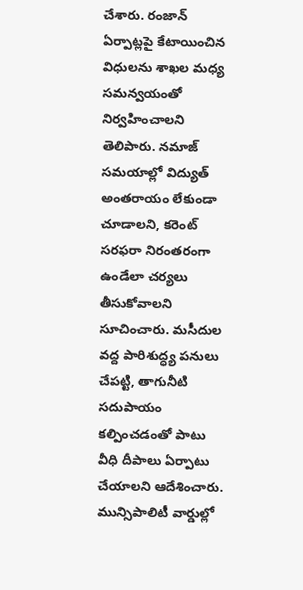చేశారు. రంజాన్ ఏర్పాట్లపై కేటాయించిన విధులను శాఖల మధ్య సమన్వయంతో నిర్వహించాలని తెలిపారు. నమాజ్ సమయాల్లో విద్యుత్ అంతరాయం లేకుండా చూడాలని, కరెంట్ సరఫరా నిరంతరంగా ఉండేలా చర్యలు తీసుకోవాలని సూచించారు. మసీదుల వద్ద పారిశుద్ధ్య పనులు చేపట్టి, తాగునీటి సదుపాయం కల్పించడంతో పాటు వీధి దీపాలు ఏర్పాటు చేయాలని ఆదేశించారు. మున్సిపాలిటీ వార్డుల్లో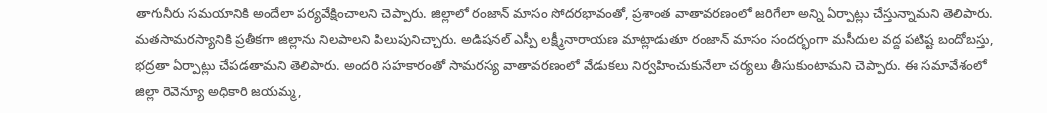తాగునీరు సమయానికి అందేలా పర్యవేక్షించాలని చెప్పారు. జిల్లాలో రంజాన్ మాసం సోదరభావంతో, ప్రశాంత వాతావరణంలో జరిగేలా అన్ని ఏర్పాట్లు చేస్తున్నామని తెలిపారు. మతసామరస్యానికి ప్రతీకగా జిల్లాను నిలపాలని పిలుపునిచ్చారు. అడిషనల్ ఎస్పీ లక్ష్మీనారాయణ మాట్లాడుతూ రంజాన్ మాసం సందర్భంగా మసీదుల వద్ద పటిష్ట బందోబస్తు, భద్రతా ఏర్పాట్లు చేపడతామని తెలిపారు. అందరి సహకారంతో సామరస్య వాతావరణంలో వేడుకలు నిర్వహించుకునేలా చర్యలు తీసుకుంటామని చెప్పారు. ఈ సమావేశంలో జిల్లా రెవెన్యూ అధికారి జయమ్మ,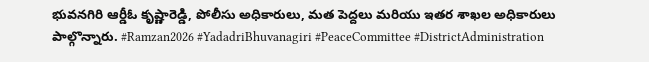భువనగిరి ఆర్డీఓ కృష్ణారెడ్డి, పోలీసు అధికారులు, మత పెద్దలు మరియు ఇతర శాఖల అధికారులు పాల్గొన్నారు. #Ramzan2026 #YadadriBhuvanagiri #PeaceCommittee #DistrictAdministration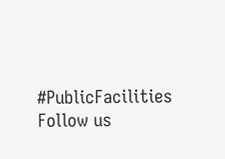#PublicFacilities Follow us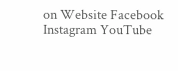on Website Facebook Instagram YouTube